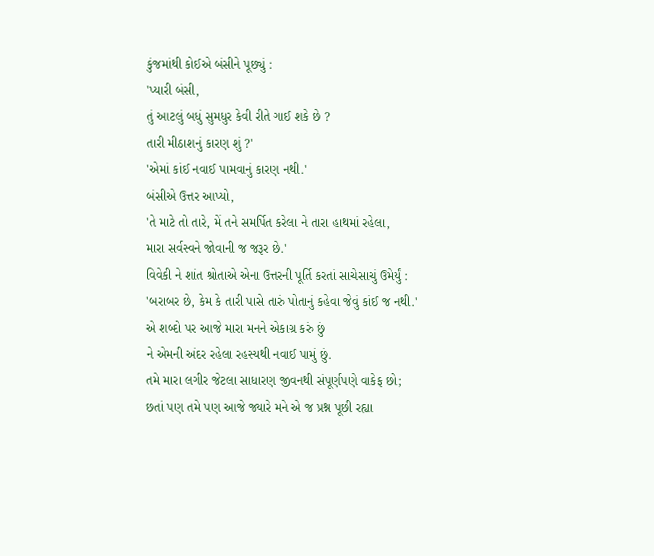કુંજમાંથી કોઈએ બંસીને પૂછ્યું :
'પ્યારી બંસી,
તું આટલું બધું સુમધુર કેવી રીતે ગાઈ શકે છે ?
તારી મીઠાશનું કારણ શું ?'
'એમાં કાંઈ નવાઈ પામવાનું કારણ નથી.'
બંસીએ ઉત્તર આપ્યો,
'તે માટે તો તારે, મેં તને સમર્પિત કરેલા ને તારા હાથમાં રહેલા,
મારા સર્વસ્વને જોવાની જ જરૂર છે.'
વિવેકી ને શાંત શ્રોતાએ એના ઉત્તરની પૂર્તિ કરતાં સાચેસાચું ઉમેર્યું :
'બરાબર છે, કેમ કે તારી પાસે તારું પોતાનું કહેવા જેવું કાંઈ જ નથી.'
એ શબ્દો પર આજે મારા મનને એકાગ્ર કરું છું
ને એમની અંદર રહેલા રહસ્યથી નવાઈ પામું છું.
તમે મારા લગીર જેટલા સાધારણ જીવનથી સંપૂર્ણપણે વાકેફ છો;
છતાં પણ તમે પણ આજે જ્યારે મને એ જ પ્રશ્ન પૂછી રહ્યા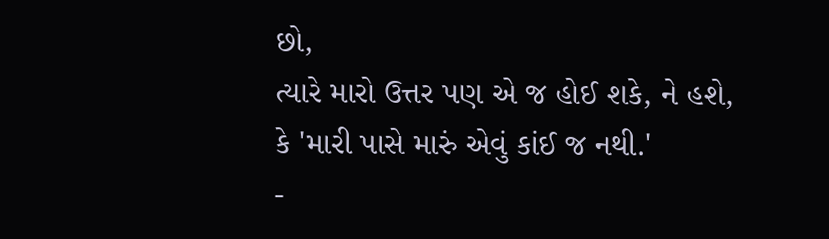છો,
ત્યારે મારો ઉત્તર પણ એ જ હોઈ શકે, ને હશે,
કે 'મારી પાસે મારું એવું કાંઈ જ નથી.'
-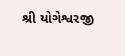શ્રી યોગેશ્વરજી